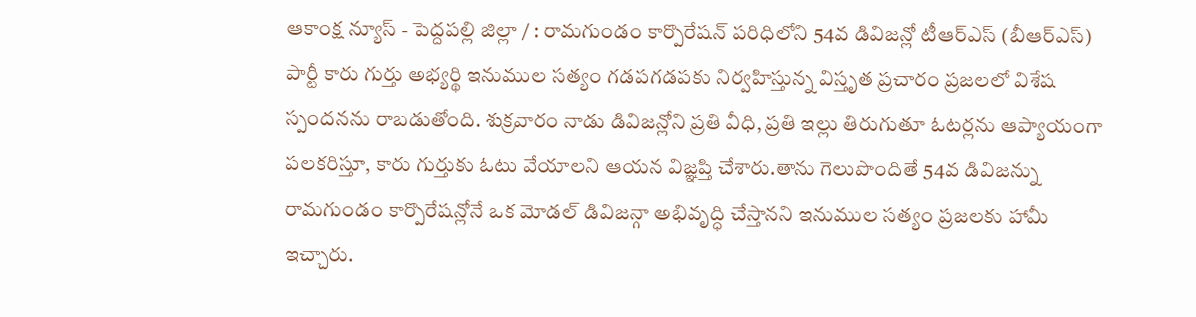ఆకాంక్ష న్యూస్ - పెద్దపల్లి జిల్లా / : రామగుండం కార్పొరేషన్ పరిధిలోని 54వ డివిజన్లో టీఆర్ఎస్ (బీఆర్ఎస్) పార్టీ కారు గుర్తు అభ్యర్థి ఇనుముల సత్యం గడపగడపకు నిర్వహిస్తున్న విస్తృత ప్రచారం ప్రజలలో విశేష స్పందనను రాబడుతోంది. శుక్రవారం నాడు డివిజన్లోని ప్రతి వీధి, ప్రతి ఇల్లు తిరుగుతూ ఓటర్లను ఆప్యాయంగా పలకరిస్తూ, కారు గుర్తుకు ఓటు వేయాలని ఆయన విజ్ఞప్తి చేశారు.తాను గెలుపొందితే 54వ డివిజన్ను రామగుండం కార్పొరేషన్లోనే ఒక మోడల్ డివిజన్గా అభివృద్ధి చేస్తానని ఇనుముల సత్యం ప్రజలకు హామీ ఇచ్చారు.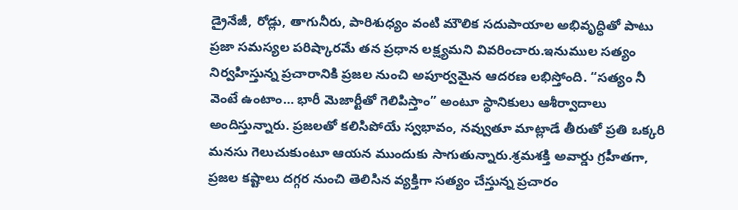డ్రైనేజీ, రోడ్లు, తాగునీరు, పారిశుధ్యం వంటి మౌలిక సదుపాయాల అభివృద్ధితో పాటు ప్రజా సమస్యల పరిష్కారమే తన ప్రధాన లక్ష్యమని వివరించారు.ఇనుముల సత్యం నిర్వహిస్తున్న ప్రచారానికి ప్రజల నుంచి అపూర్వమైన ఆదరణ లభిస్తోంది. “సత్యం నీ వెంటే ఉంటాం… భారీ మెజార్టీతో గెలిపిస్తాం” అంటూ స్థానికులు ఆశీర్వాదాలు అందిస్తున్నారు. ప్రజలతో కలిసిపోయే స్వభావం, నవ్వుతూ మాట్లాడే తీరుతో ప్రతి ఒక్కరి మనసు గెలుచుకుంటూ ఆయన ముందుకు సాగుతున్నారు.శ్రమశక్తి అవార్డు గ్రహీతగా, ప్రజల కష్టాలు దగ్గర నుంచి తెలిసిన వ్యక్తిగా సత్యం చేస్తున్న ప్రచారం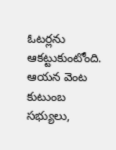ఓటర్లను ఆకట్టుకుంటోంది. ఆయన వెంట కుటుంబ సభ్యులు,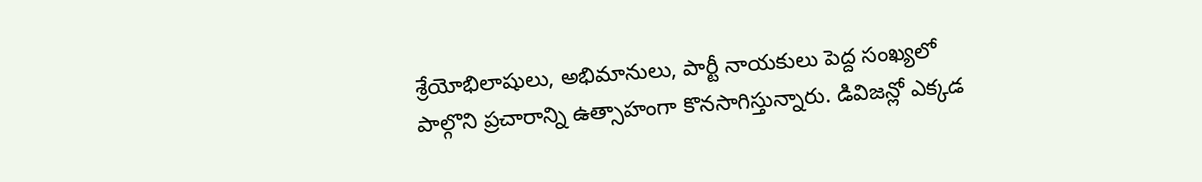శ్రేయోభిలాషులు, అభిమానులు, పార్టీ నాయకులు పెద్ద సంఖ్యలో పాల్గొని ప్రచారాన్ని ఉత్సాహంగా కొనసాగిస్తున్నారు. డివిజన్లో ఎక్కడ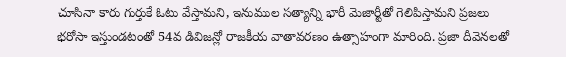చూసినా కారు గుర్తుకే ఓటు వేస్తామని, ఇనుముల సత్యాన్ని భారీ మెజార్టీతో గెలిపిస్తామని ప్రజలు భరోసా ఇస్తుండటంతో 54వ డివిజన్లో రాజకీయ వాతావరణం ఉత్సాహంగా మారింది. ప్రజా దీవెనలతో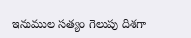ఇనుముల సత్యం గెలుపు దిశగా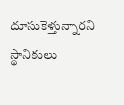దూసుకెళ్తున్నారని స్థానికులు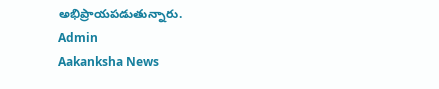అభిప్రాయపడుతున్నారు.
Admin
Aakanksha News